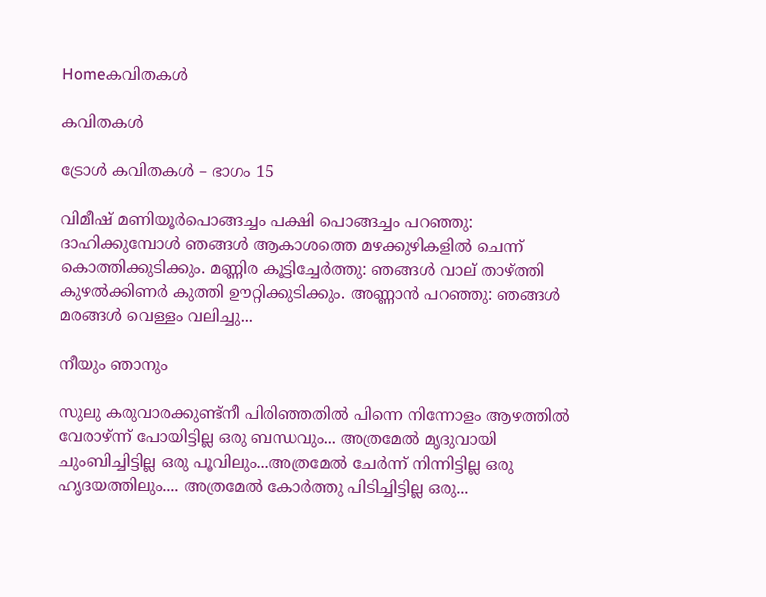Homeകവിതകൾ

കവിതകൾ

ട്രോൾ കവിതകൾ – ഭാഗം 15

വിമീഷ് മണിയൂർപൊങ്ങച്ചം പക്ഷി പൊങ്ങച്ചം പറഞ്ഞു: ദാഹിക്കുമ്പോൾ ഞങ്ങൾ ആകാശത്തെ മഴക്കുഴികളിൽ ചെന്ന് കൊത്തിക്കുടിക്കും. മണ്ണിര കൂട്ടിച്ചേർത്തു: ഞങ്ങൾ വാല് താഴ്ത്തി കുഴൽക്കിണർ കുത്തി ഊറ്റിക്കുടിക്കും. അണ്ണാൻ പറഞ്ഞു: ഞങ്ങൾ മരങ്ങൾ വെള്ളം വലിച്ചു...

നീയും ഞാനും

സുലു കരുവാരക്കുണ്ട്നീ പിരിഞ്ഞതിൽ പിന്നെ നിന്നോളം ആഴത്തിൽ വേരാഴ്ന്ന് പോയിട്ടില്ല ഒരു ബന്ധവും... അത്രമേൽ മൃദുവായി ചുംബിച്ചിട്ടില്ല ഒരു പൂവിലും...അത്രമേൽ ചേർന്ന് നിന്നിട്ടില്ല ഒരു ഹൃദയത്തിലും.... അത്രമേൽ കോർത്തു പിടിച്ചിട്ടില്ല ഒരു...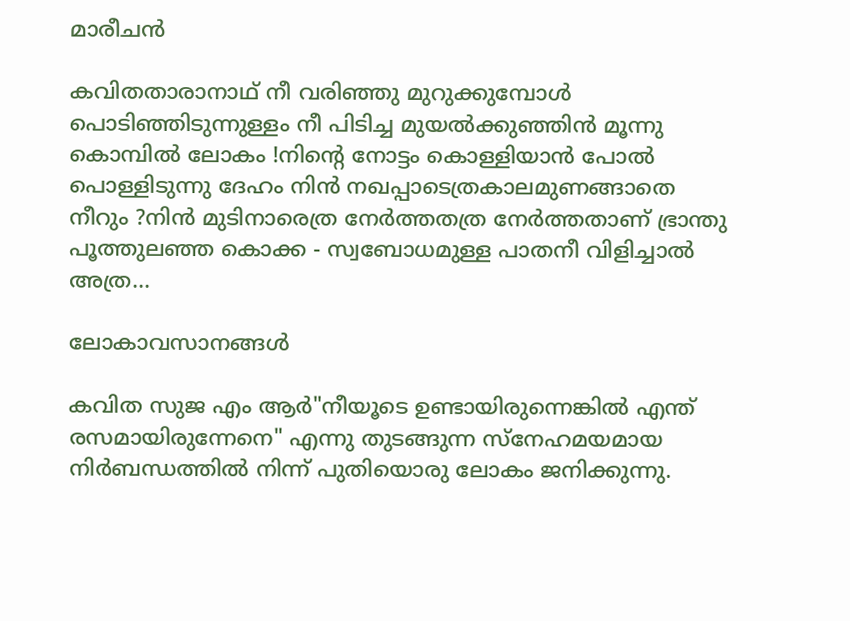മാരീചൻ

കവിതതാരാനാഥ്‌ നീ വരിഞ്ഞു മുറുക്കുമ്പോൾ പൊടിഞ്ഞിടുന്നുള്ളം നീ പിടിച്ച മുയൽക്കുഞ്ഞിൻ മൂന്നു കൊമ്പിൽ ലോകം !നിൻ്റെ നോട്ടം കൊള്ളിയാൻ പോൽ പൊള്ളിടുന്നു ദേഹം നിൻ നഖപ്പാടെത്രകാലമുണങ്ങാതെ നീറും ?നിൻ മുടിനാരെത്ര നേർത്തതത്ര നേർത്തതാണ് ഭ്രാന്തു പൂത്തുലഞ്ഞ കൊക്ക - സ്വബോധമുള്ള പാതനീ വിളിച്ചാൽ അത്ര...

ലോകാവസാനങ്ങൾ

കവിത സുജ എം ആർ"നീയൂടെ ഉണ്ടായിരുന്നെങ്കിൽ എന്ത് രസമായിരുന്നേനെ" എന്നു തുടങ്ങുന്ന സ്നേഹമയമായ നിർബന്ധത്തിൽ നിന്ന് പുതിയൊരു ലോകം ജനിക്കുന്നു.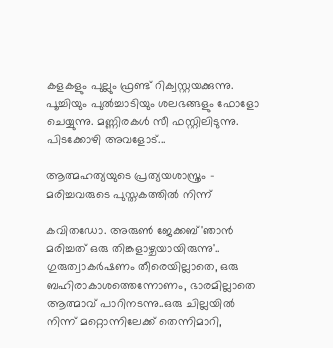കളകളും പുല്ലും ഫ്രണ്ട് റിക്വസ്റ്റയക്കുന്നു. പൂച്ചിയും പുൽച്ചാടിയും ശലഭങ്ങളും ഫോളോ ചെയ്യുന്നു. മണ്ണിരകൾ സീ ഫസ്റ്റിലിടുന്നു. പിടക്കോഴി അവളോട്...

ആത്മഹത്യയുടെ പ്രത്യയശാസ്ത്രം – മരിച്ചവരുടെ പുസ്തകത്തിൽ നിന്ന്

കവിതഡോ. അരുൺ ജേക്കബ്'ഞാൻ മരിച്ചത് ഒരു തിങ്കളാഴ്ചയായിരുന്നു'.. ഗുരുത്വാകർഷണം തീരെയില്ലാതെ, ഒരു ബഹിരാകാശത്തെന്നോണം, ഭാരമില്ലാതെ ആത്മാവ് പാറിനടന്നു..ഒരു ചില്ലയിൽ നിന്ന് മറ്റൊന്നിലേക്ക് തെന്നിമാറി,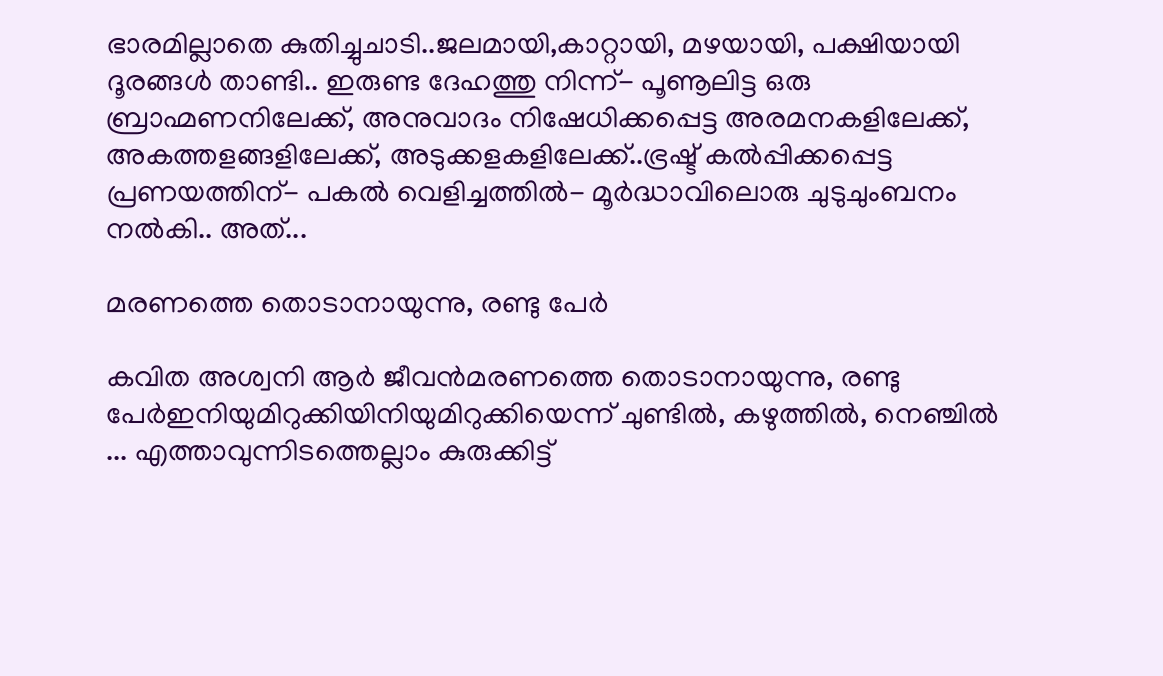ഭാരമില്ലാതെ കുതിച്ചുചാടി..ജലമായി,കാറ്റായി, മഴയായി, പക്ഷിയായി ദൂരങ്ങൾ താണ്ടി.. ഇരുണ്ട ദേഹത്തു നിന്ന്- പൂണൂലിട്ട ഒരു ബ്രാഹ്മണനിലേക്ക്, അനുവാദം നിഷേധിക്കപ്പെട്ട അരമനകളിലേക്ക്, അകത്തളങ്ങളിലേക്ക്‌, അടുക്കളകളിലേക്ക്..ഭ്രഷ്ട് കൽപ്പിക്കപ്പെട്ട പ്രണയത്തിന്- പകൽ വെളിച്ചത്തിൽ- മൂർദ്ധാവിലൊരു ചുടുചുംബനം നൽകി.. അത്...

മരണത്തെ തൊടാനായുന്നു, രണ്ടു പേർ

കവിത അശ്വനി ആർ ജീവൻമരണത്തെ തൊടാനായുന്നു, രണ്ടു പേർഇനിയുമിറുക്കിയിനിയുമിറുക്കിയെന്ന് ചുണ്ടിൽ, കഴുത്തിൽ, നെഞ്ചിൽ ... എത്താവുന്നിടത്തെല്ലാം കുരുക്കിട്ട്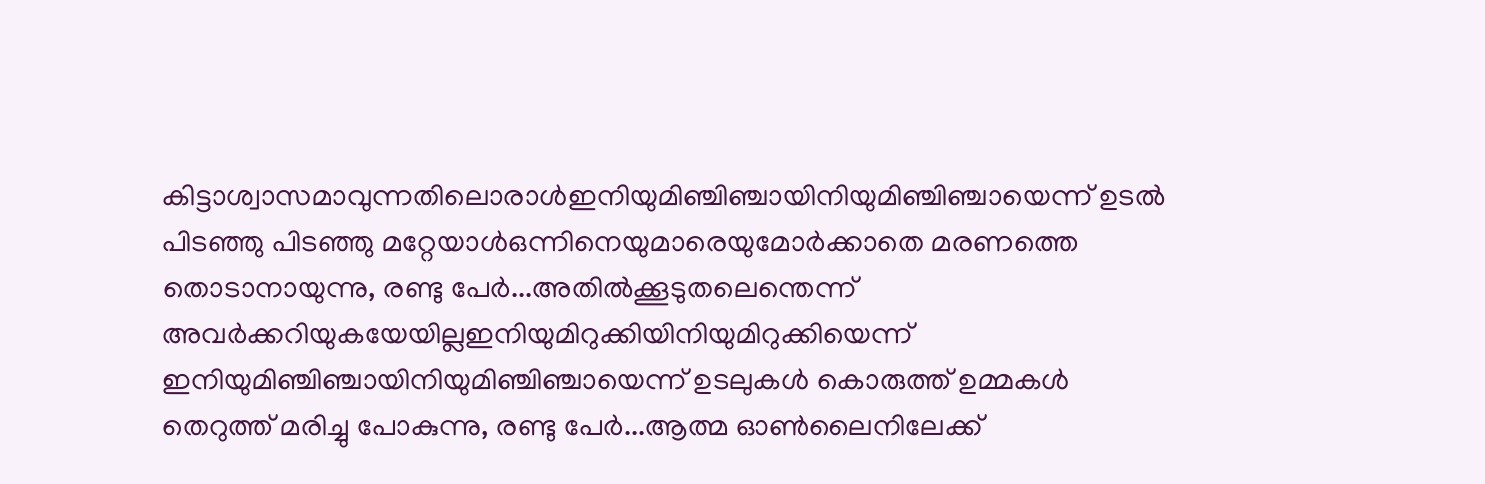കിട്ടാശ്വാസമാവുന്നതിലൊരാൾഇനിയുമിഞ്ചിഞ്ചായിനിയുമിഞ്ചിഞ്ചായെന്ന് ഉടൽ പിടഞ്ഞു പിടഞ്ഞു മറ്റേയാൾഒന്നിനെയുമാരെയുമോർക്കാതെ മരണത്തെ തൊടാനായുന്നു, രണ്ടു പേർ...അതിൽക്കൂടുതലെന്തെന്ന് അവർക്കറിയുകയേയില്ലഇനിയുമിറുക്കിയിനിയുമിറുക്കിയെന്ന് ഇനിയുമിഞ്ചിഞ്ചായിനിയുമിഞ്ചിഞ്ചായെന്ന് ഉടലുകൾ കൊരുത്ത് ഉമ്മകൾ തെറുത്ത് മരിച്ചു പോകുന്നു, രണ്ടു പേർ...ആത്മ ഓൺലൈനിലേക്ക്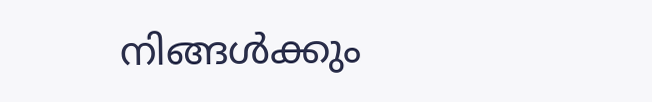നിങ്ങൾക്കും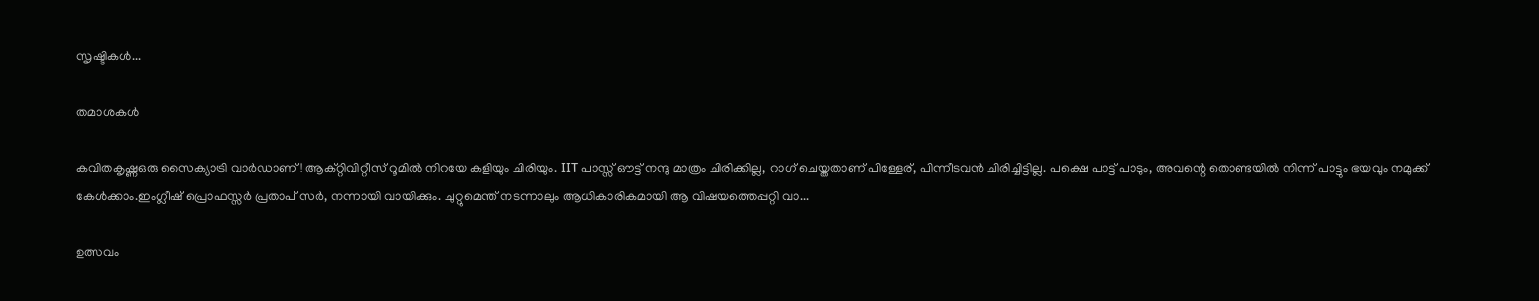സൃഷ്ടികൾ...

തമാശകൾ

കവിതകൃഷ്ണഒരു സൈക്യാട്രി വാർഡാണ്! ആക്റ്റിവിറ്റീസ് റൂമിൽ നിറയേ കളിയും ചിരിയും. IIT പാസ്സ് ഔട്ട് നന്ദു മാത്രം ചിരിക്കില്ല, റാഗ് ചെയ്തതാണ് പിള്ളേര്, പിന്നീടവൻ ചിരിച്ചിട്ടില്ല. പക്ഷെ പാട്ട് പാടും, അവന്റെ തൊണ്ടയിൽ നിന്ന് പാട്ടും ഭയവും നമുക്ക് കേൾക്കാം.ഇംഗ്ലീഷ് പ്രൊഫസ്സർ പ്രതാപ് സർ, നന്നായി വായിക്കും. ചുറ്റുമെന്ത് നടന്നാലും ആധികാരികമായി ആ വിഷയത്തെപ്പറ്റി വാ...

ഉത്സവം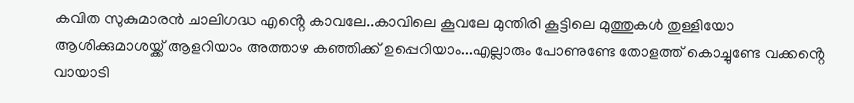കവിത സുകുമാരൻ ചാലിഗദ്ധ എൻ്റെ കാവലേ..കാവിലെ കൂവലേ മുന്തിരി കൂട്ടിലെ മുത്തുകൾ തുള്ളിയോ ആശിക്കുമാശയ്ക്ക് ആളറിയാം അത്താഴ കഞ്ഞിക്ക് ഉപ്പെറിയാം...എല്ലാരും പോണുണ്ടേ തോളത്ത് കൊച്ചുണ്ടേ വക്കൻ്റെ വായാടി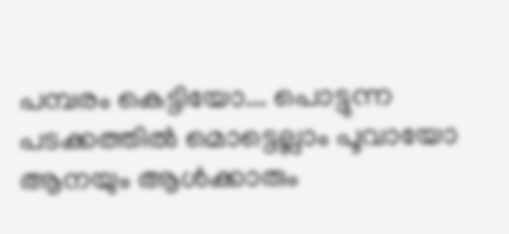പമ്പരം കെട്ടിയോ... പൊട്ടുന്ന പടക്കത്തിൽ മൊട്ടെല്ലാം പൂവായോ ആനയും ആൾക്കാരും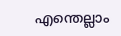എന്തെല്ലാം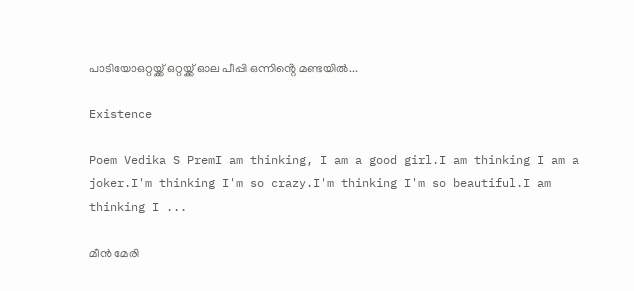പാടിയോഒറ്റയ്ക്ക് ഒറ്റയ്ക്ക് ഓല പീപ്പി ഒന്നിൻ്റെ മണ്ടയിൽ...

Existence

Poem Vedika S PremI am thinking, I am a good girl.I am thinking I am a joker.I'm thinking I'm so crazy.I'm thinking I'm so beautiful.I am thinking I ...

മീൻ മേരി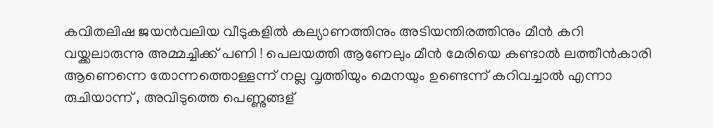കവിതലിഷ ജയൻവലിയ വീടുകളിൽ കല്യാണത്തിനും അടിയന്തിരത്തിനും മീൻ കറി വയ്ക്കലാരുന്നു അമ്മച്ചിക്ക് പണി ! പെലയത്തി ആണേലും മീൻ മേരിയെ കണ്ടാൽ ലത്തീൻകാരി ആണെന്നെ തോന്നത്തൊള്ളന്ന് നല്ല വൃത്തിയും മെനയും ഉണ്ടെന്ന് കറിവച്ചാൽ എന്നാ രുചിയാന്ന് , അവിടുത്തെ പെണ്ണുങ്ങള്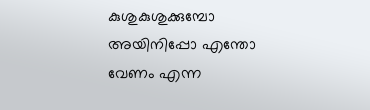കുശുകുശുക്കുമ്പോ അയിനിപ്പോ എന്തോ വേണം എന്ന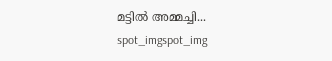മട്ടിൽ അമ്മച്ചി...
spot_imgspot_img